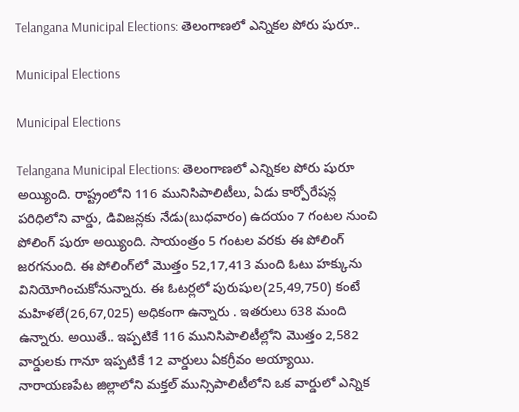Telangana Municipal Elections: తెలంగాణలో ఎన్నికల పోరు షురూ..

Municipal Elections

Municipal Elections

Telangana Municipal Elections: తెలంగాణలో ఎన్నికల పోరు షురూ అయ్యింది. రాష్ట్రంలోని 116 మునిసిపాలిటీలు, ఏడు కార్పోరేషన్ల పరిధిలోని వార్డు, డివిజన్లకు నేడు(బుధవారం) ఉదయం 7 గంటల నుంచి పోలింగ్ షురూ అయ్యింది. సాయంత్రం 5 గంటల వరకు ఈ పోలింగ్ జరగనుంది. ఈ పోలింగ్‌లో మొత్తం 52,17,413 మంది ఓటు హక్కును వినియోగించుకోనున్నారు. ఈ ఓటర్లలో పురుషుల(25,49,750) కంటే మహిళలే(26,67,025) అధికంగా ఉన్నారు . ఇతరులు 638 మంది ఉన్నారు. అయితే.. ఇప్పటికే 116 మునిసిపాలిటీల్లోని మొత్తం 2,582 వార్డులకు గానూ ఇప్పటికే 12 వార్డులు ఏకగ్రీవం అయ్యాయి. నారాయణపేట జిల్లాలోని మక్తల్ మున్సిపాలిటీలోని ఒక వార్డులో ఎన్నిక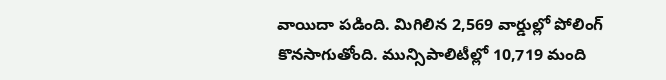వాయిదా పడింది. మిగిలిన 2,569 వార్డుల్లో పోలింగ్‌ కొనసాగుతోంది. మున్సిపాలిటీల్లో 10,719 మంది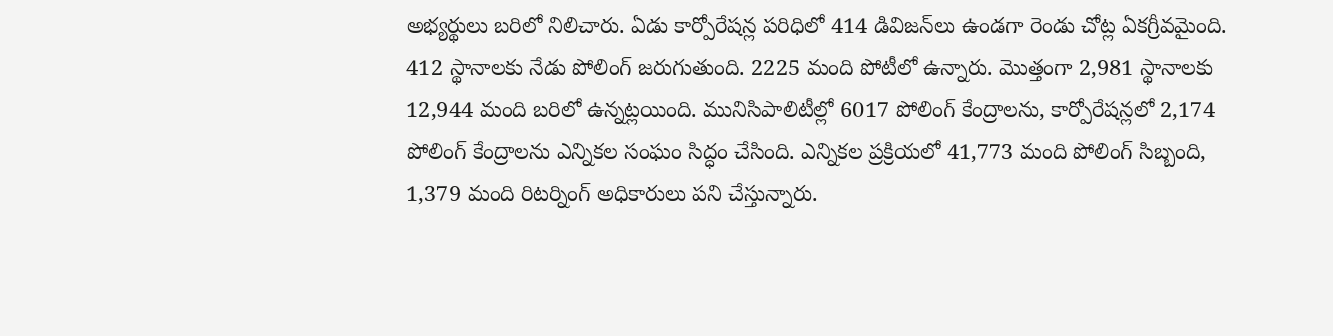అభ్యర్థులు బరిలో నిలిచారు. ఏడు కార్పోరేషన్ల పరిధిలో 414 డివిజన్‌లు ఉండగా రెండు చోట్ల ఏకగ్రీవమైంది. 412 స్థానాలకు నేడు పోలింగ్‌ జరుగుతుంది. 2225 మంది పోటీలో ఉన్నారు. మొత్తంగా 2,981 స్థానాలకు 12,944 మంది బరిలో ఉన్నట్లయింది. మునిసిపాలిటీల్లో 6017 పోలింగ్‌ కేంద్రాలను, కార్పోరేషన్లలో 2,174 పోలింగ్‌ కేంద్రాలను ఎన్నికల సంఘం సిద్ధం చేసింది. ఎన్నికల ప్రక్రియలో 41,773 మంది పోలింగ్‌ సిబ్బంది, 1,379 మంది రిటర్నింగ్‌ అధికారులు పని చేస్తున్నారు.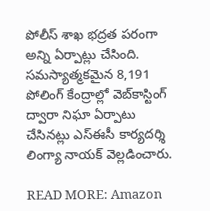పోలీస్‌ శాఖ భద్రత పరంగా అన్ని ఏర్పాట్లు చేసింది. సమస్యాత్మకమైన 8,191 పోలింగ్‌ కేంద్రాల్లో వెబ్‌కాస్టింగ్‌ ద్వారా నిఘా ఏర్పాటు చేసినట్లు ఎస్‌ఈసీ కార్యదర్శి లింగ్యా నాయక్‌ వెల్లడించారు.

READ MORE: Amazon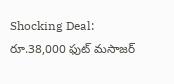Shocking Deal: రూ.38,000 ఫుట్ మసాజర్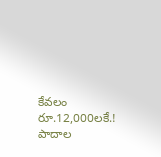కేవలం రూ.12,000లకే.! పాదాల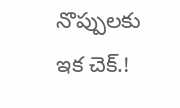నొప్పులకు ఇక చెక్.!